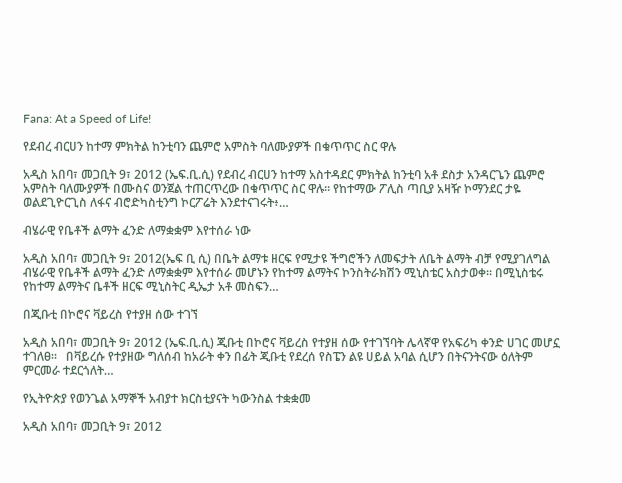Fana: At a Speed of Life!

የደብረ ብርሀን ከተማ ምክትል ከንቲባን ጨምሮ አምስት ባለሙያዎች በቁጥጥር ስር ዋሉ

አዲስ አበባ፣ መጋቢት 9፣ 2012 (ኤፍ.ቢ.ሲ) የደብረ ብርሀን ከተማ አስተዳደር ምክትል ከንቲባ አቶ ደስታ አንዳርጌን ጨምሮ አምስት ባለሙያዎች በሙስና ወንጀል ተጠርጥረው በቁጥጥር ስር ዋሉ። የከተማው ፖሊስ ጣቢያ አዛዥ ኮማንደር ታዬ ወልደጊዮርጊስ ለፋና ብሮድካስቲንግ ኮርፖሬት እንደተናገሩት፥…

ብሄራዊ የቤቶች ልማት ፈንድ ለማቋቋም እየተሰራ ነው

አዲስ አበባ፣ መጋቢት 9፣ 2012(ኤፍ ቢ ሲ) በቤት ልማቱ ዘርፍ የሚታዩ ችግሮችን ለመፍታት ለቤት ልማት ብቻ የሚያገለግል ብሄራዊ የቤቶች ልማት ፈንድ ለማቋቋም እየተሰራ መሆኑን የከተማ ልማትና ኮንስትራክሽን ሚኒስቴር አስታወቀ። በሚኒስቴሩ የከተማ ልማትና ቤቶች ዘርፍ ሚኒስትር ዲኤታ አቶ መስፍን…

በጂቡቲ በኮሮና ቫይረስ የተያዘ ሰው ተገኘ

አዲስ አበባ፣ መጋቢት 9፣ 2012 (ኤፍ.ቢ.ሲ) ጂቡቲ በኮሮና ቫይረስ የተያዘ ሰው የተገኘባት ሌላኛዋ የአፍሪካ ቀንድ ሀገር መሆኗ ተገለፀ።   በቫይረሱ የተያዘው ግለሰብ ከአራት ቀን በፊት ጂቡቲ የደረሰ የስፔን ልዩ ሀይል አባል ሲሆን በትናንትናው ዕለትም ምርመራ ተደርጎለት…

የኢትዮጵያ የወንጌል አማኞች አብያተ ክርስቲያናት ካውንስል ተቋቋመ

አዲስ አበባ፣ መጋቢት 9፣ 2012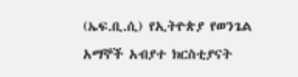(ኤፍ.ቢ.ሲ) የኢትዮጵያ የወንጌል አማኞች አብያተ ክርስቲያናት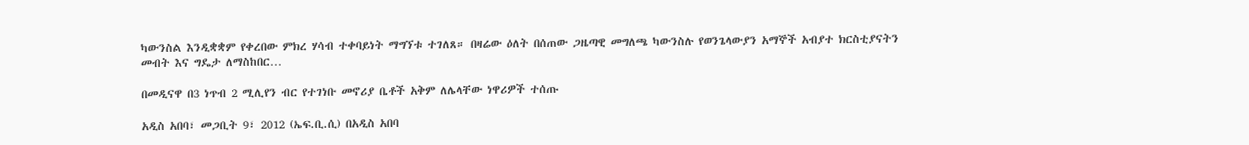ካውንስል እንዲቋቋም የቀረበው ምክረ ሃሳብ ተቀባይነት ማግኘቱ ተገለጸ። በዛሬው ዕለት በሰጠው ጋዜጣዊ መግለጫ ካውንስሉ የወንጌላውያን አማኞች አብያተ ክርስቲያናትን መብት እና ግዴታ ለማስከበር…

በመዲናዋ በ3 ነጥብ 2 ሚሊየን ብር የተገነቡ መኖሪያ ቤቶች አቅም ለሌላቸው ነዋሪዎች ተሰጡ

አዲስ አበባ፣ መጋቢት 9፣ 2012 (ኤፍ.ቢ.ሲ) በአዲስ አበባ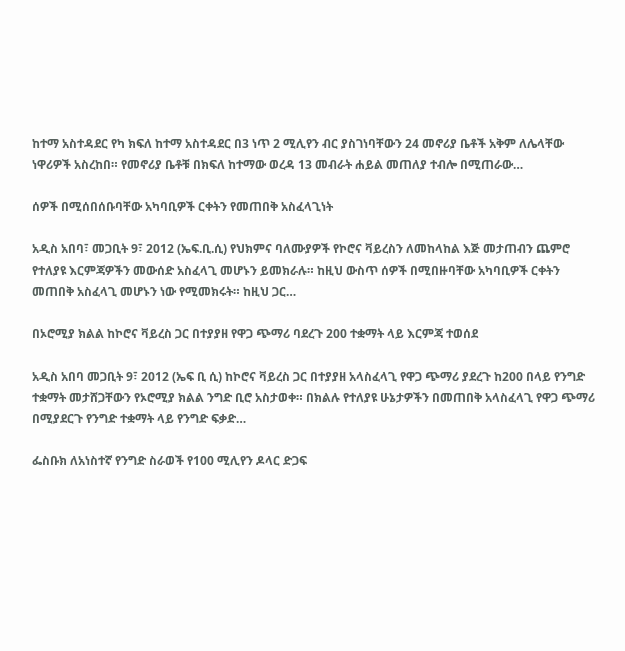ከተማ አስተዳደር የካ ክፍለ ከተማ አስተዳደር በ3 ነጥ 2 ሚሊየን ብር ያስገነባቸውን 24 መኖሪያ ቤቶች አቅም ለሌላቸው ነዋሪዎች አስረከበ። የመኖሪያ ቤቶቹ በክፍለ ከተማው ወረዳ 13 መብራት ሐይል መጠለያ ተብሎ በሚጠራው…

ሰዎች በሚሰበሰቡባቸው አካባቢዎች ርቀትን የመጠበቅ አስፈላጊነት

አዲስ አበባ፣ መጋቢት 9፣ 2012 (ኤፍ.ቢ.ሲ) የህክምና ባለሙያዎች የኮሮና ቫይረስን ለመከላከል እጅ መታጠብን ጨምሮ የተለያዩ እርምጃዎችን መውሰድ አስፈላጊ መሆኑን ይመክራሉ። ከዚህ ውስጥ ሰዎች በሚበዙባቸው አካባቢዎች ርቀትን መጠበቅ አስፈላጊ መሆኑን ነው የሚመክሩት። ከዚህ ጋር…

በኦሮሚያ ክልል ከኮሮና ቫይረስ ጋር በተያያዘ የዋጋ ጭማሪ ባደረጉ 200 ተቋማት ላይ እርምጃ ተወሰደ

አዲስ አበባ መጋቢት 9፣ 2012 (ኤፍ ቢ ሲ) ከኮሮና ቫይረስ ጋር በተያያዘ አላስፈላጊ የዋጋ ጭማሪ ያደረጉ ከ200 በላይ የንግድ ተቋማት መታሸጋቸውን የኦሮሚያ ክልል ንግድ ቢሮ አስታወቀ። በክልሉ የተለያዩ ሁኔታዎችን በመጠበቅ አላስፈላጊ የዋጋ ጭማሪ በሚያደርጉ የንግድ ተቋማት ላይ የንግድ ፍቃድ…

ፌስቡክ ለአነስተኛ የንግድ ስራወች የ100 ሚሊየን ዶላር ድጋፍ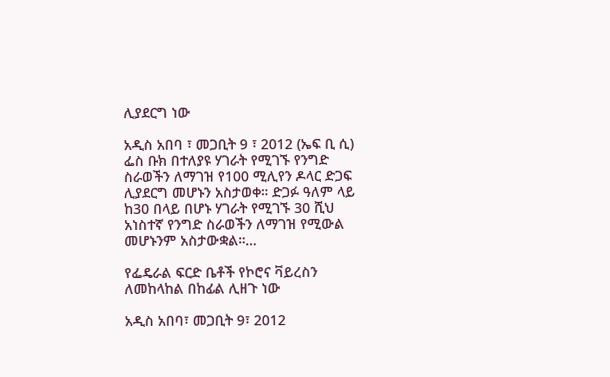ሊያደርግ ነው

አዲስ አበባ ፣ መጋቢት 9 ፣ 2012 (ኤፍ ቢ ሲ) ፌስ ቡክ በተለያዩ ሃገራት የሚገኙ የንግድ ስራወችን ለማገዝ የ100 ሚሊየን ዶላር ድጋፍ ሊያደርግ መሆኑን አስታወቀ። ድጋፉ ዓለም ላይ ከ30 በላይ በሆኑ ሃገራት የሚገኙ 30 ሺህ አነስተኛ የንግድ ስራወችን ለማገዝ የሚውል መሆኑንም አስታውቋል።…

የፌዴራል ፍርድ ቤቶች የኮሮና ቫይረስን ለመከላከል በከፊል ሊዘጉ ነው

አዲስ አበባ፣ መጋቢት 9፣ 2012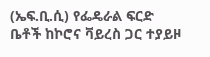(ኤፍ.ቢ.ሲ) የፌዴራል ፍርድ ቤቶች ከኮሮና ቫይረስ ጋር ተያይዞ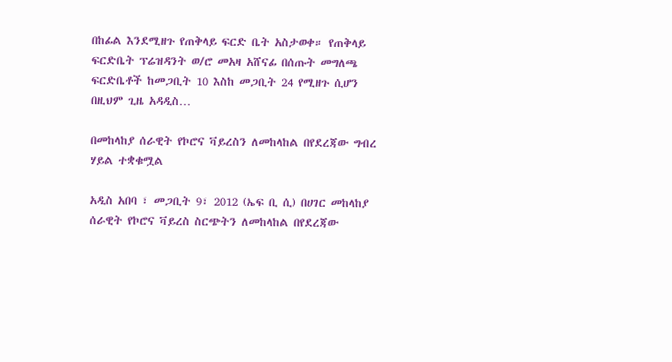በከፊል እንደሚዘጉ የጠቅላይ ፍርድ ቤት አስታወቀ። የጠቅላይ ፍርድቤት ፕሬዝዳንት ወ/ሮ መአዛ አሸናፊ በሰጡት መግለጫ ፍርድቤቶች ከመጋቢት 10 እስከ መጋቢት 24 የሚዘጉ ሲሆን በዚህም ጊዜ አዳዲስ…

በመከላከያ ሰራዊት የኮሮና ቫይረስን ለመከላከል በየደረጃው ግብረ ሃይል ተቋቁሟል

አዲስ አበባ ፣ መጋቢት 9፣ 2012 (ኤፍ ቢ ሲ) በሀገር መከላከያ ሰራዊት የኮሮና ቫይረስ ስርጭትን ለመከላከል በየደረጃው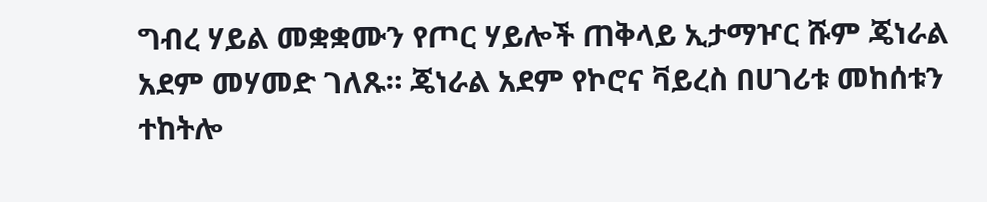ግብረ ሃይል መቋቋሙን የጦር ሃይሎች ጠቅላይ ኢታማዦር ሹም ጄነራል አደም መሃመድ ገለጹ። ጄነራል አደም የኮሮና ቫይረስ በሀገሪቱ መከሰቱን ተከትሎ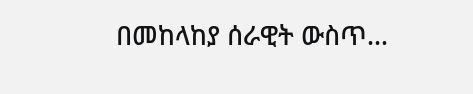በመከላከያ ሰራዊት ውስጥ…